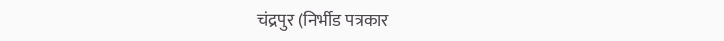चंद्रपुर (निर्भीड पत्रकार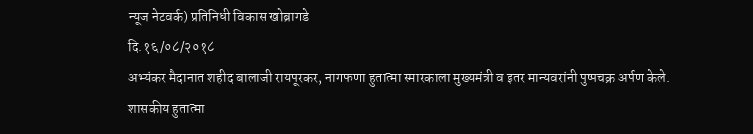न्यूज नेटवर्क) प्रतिनिधी विकास खोब्रागडे
दि.१६/०८/२०१८
अभ्यंकर मैदानात शहीद बालाजी रायपूरकर, नागफणा हुतात्मा स्मारकाला मुख्यमंत्री व इतर मान्यवरांनी पुष्पचक्र अर्पण केले.
शासकीय हुतात्मा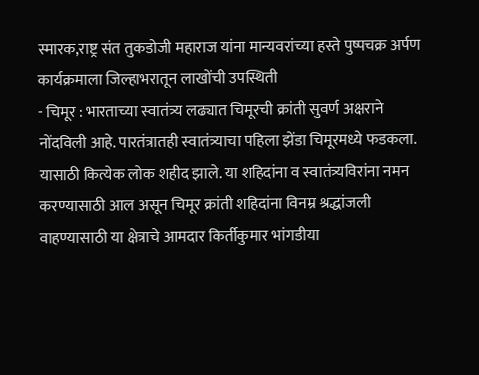स्मारक,राष्ट्र संत तुकडोजी महाराज यांना मान्यवरांच्या हस्ते पुष्पचक्र अर्पण कार्यक्रमाला जिल्हाभरातून लाखोंची उपस्थिती
- चिमूर : भारताच्या स्वातंत्र्य लढ्यात चिमूरची क्रांती सुवर्ण अक्षराने नोंदविली आहे. पारतंत्रातही स्वातंत्र्याचा पहिला झेंडा चिमूरमध्ये फडकला. यासाठी कित्येक लोक शहीद झाले. या शहिदांना व स्वातंत्र्यविरांना नमन करण्यासाठी आल असून चिमूर क्रांती शहिदांना विनम्र श्रद्धांजली वाहण्यासाठी या क्षेत्राचे आमदार किर्तीकुमार भांगडीया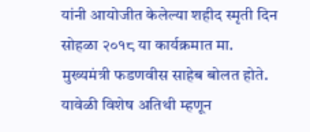यांनी आयोजीत केलेल्या शहीद स्मृती दिन सोहळा २०१८ या कार्यक्रमात मा. मुख्यमंत्री फडणवीस साहेब बोलत होते. यावेळी विशेष अतिथी म्हणून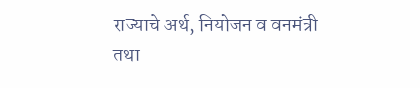राज्याचे अर्थ, नियोजन व वनमंत्री तथा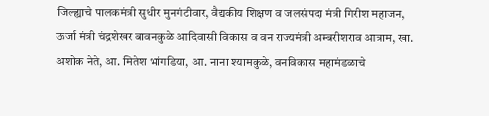जिल्ह्याचे पालकमंत्री सुधीर मुनगंटीवार, वैद्यकीय शिक्षण व जलसंपदा मंत्री गिरीश महाजन, ऊर्जा मंत्री चंद्रशेखर बावनकुळे आदिवासी विकास व वन राज्यमंत्री अम्बरीशराव आत्राम, खा. अशोक नेते, आ. मितेश भांगडिया, आ. नाना श्यामकुळे, वनविकास महामंडळाचे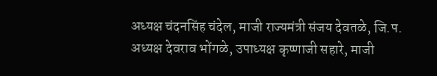अध्यक्ष चंदनसिंह चंदेल, माजी राज्यमंत्री संजय देवतळे, जि.प. अध्यक्ष देवराव भोंगळे, उपाध्यक्ष कृष्णाजी सहारे, माजी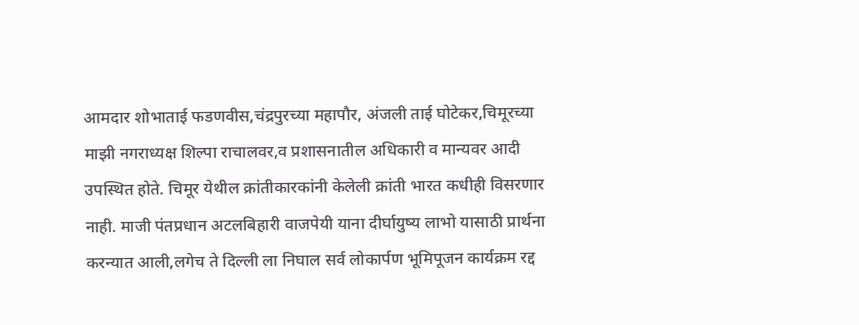आमदार शोभाताई फडणवीस,चंद्रपुरच्या महापौर, अंजली ताई घोटेकर,चिमूरच्या माझी नगराध्यक्ष शिल्पा राचालवर,व प्रशासनातील अधिकारी व मान्यवर आदी उपस्थित होते. चिमूर येथील क्रांतीकारकांनी केलेली क्रांती भारत कधीही विसरणार नाही. माजी पंतप्रधान अटलबिहारी वाजपेयी याना दीर्घायुष्य लाभो यासाठी प्रार्थना करन्यात आली,लगेच ते दिल्ली ला निघाल सर्व लोकार्पण भूमिपूजन कार्यक्रम रद्द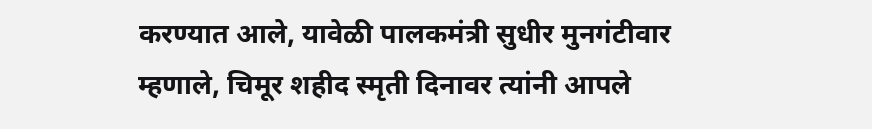करण्यात आले, यावेळी पालकमंत्री सुधीर मुनगंटीवार म्हणाले, चिमूर शहीद स्मृती दिनावर त्यांनी आपले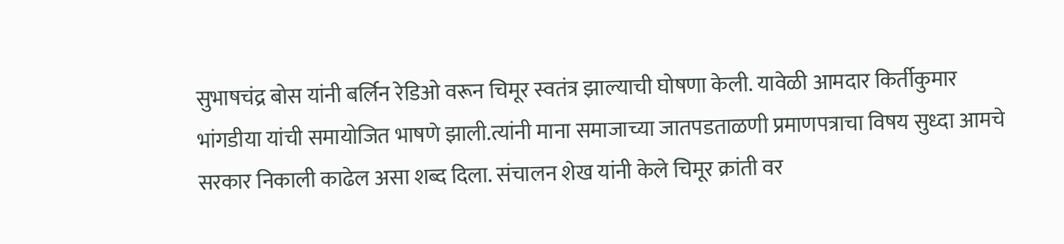सुभाषचंद्र बोस यांनी बर्लिन रेडिओ वरून चिमूर स्वतंत्र झाल्याची घोषणा केली. यावेळी आमदार किर्तीकुमार भांगडीया यांची समायोजित भाषणे झाली.त्यांनी माना समाजाच्या जातपडताळणी प्रमाणपत्राचा विषय सुध्दा आमचे सरकार निकाली काढेल असा शब्द दिला. संचालन शेख यांनी केले चिमूर क्रांती वर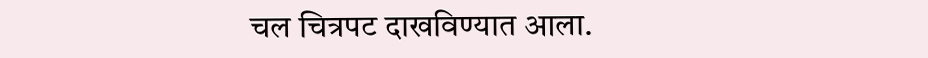चल चित्रपट दाखविण्यात आला.